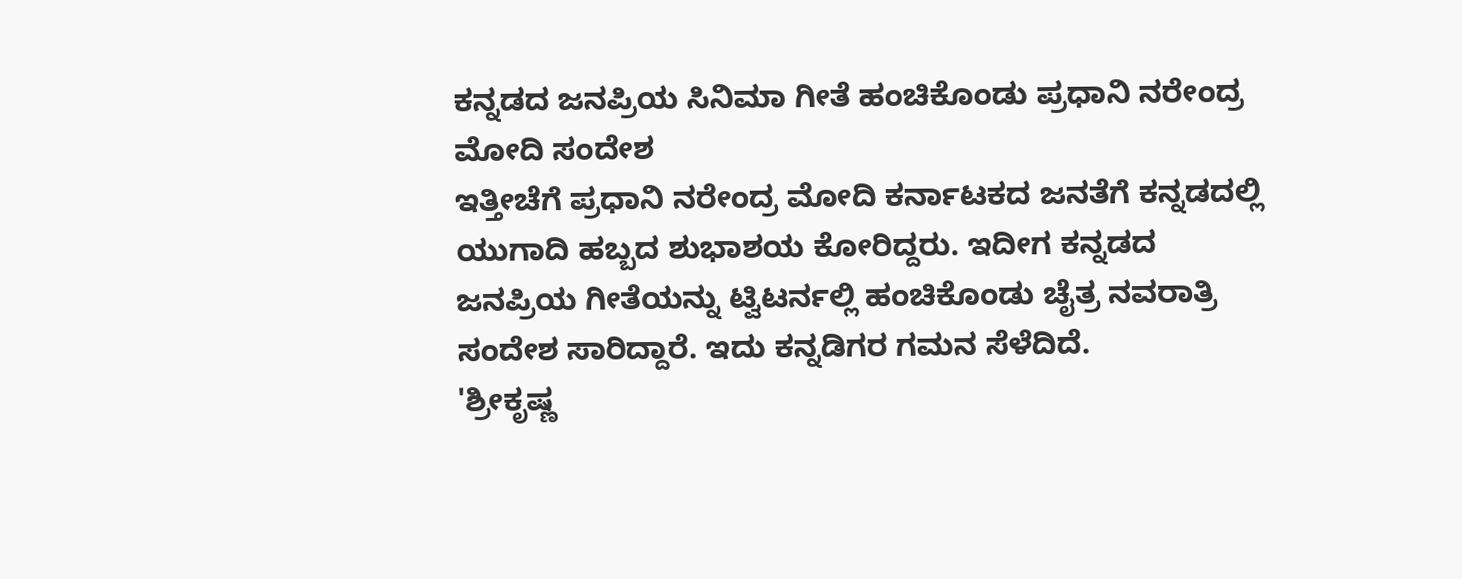ಕನ್ನಡದ ಜನಪ್ರಿಯ ಸಿನಿಮಾ ಗೀತೆ ಹಂಚಿಕೊಂಡು ಪ್ರಧಾನಿ ನರೇಂದ್ರ ಮೋದಿ ಸಂದೇಶ
ಇತ್ತೀಚೆಗೆ ಪ್ರಧಾನಿ ನರೇಂದ್ರ ಮೋದಿ ಕರ್ನಾಟಕದ ಜನತೆಗೆ ಕನ್ನಡದಲ್ಲಿ ಯುಗಾದಿ ಹಬ್ಬದ ಶುಭಾಶಯ ಕೋರಿದ್ದರು. ಇದೀಗ ಕನ್ನಡದ ಜನಪ್ರಿಯ ಗೀತೆಯನ್ನು ಟ್ವಿಟರ್ನಲ್ಲಿ ಹಂಚಿಕೊಂಡು ಚೈತ್ರ ನವರಾತ್ರಿ ಸಂದೇಶ ಸಾರಿದ್ದಾರೆ. ಇದು ಕನ್ನಡಿಗರ ಗಮನ ಸೆಳೆದಿದೆ.
'ಶ್ರೀಕೃಷ್ಣ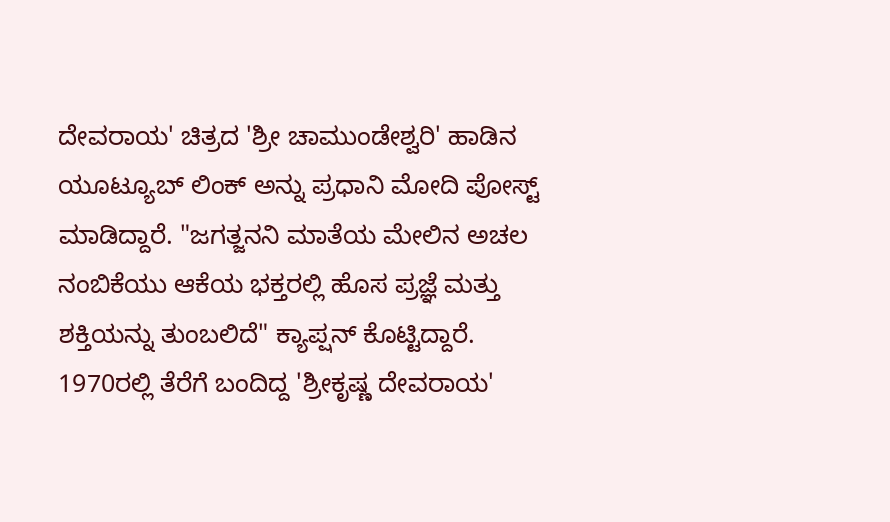ದೇವರಾಯ' ಚಿತ್ರದ 'ಶ್ರೀ ಚಾಮುಂಡೇಶ್ವರಿ' ಹಾಡಿನ ಯೂಟ್ಯೂಬ್ ಲಿಂಕ್ ಅನ್ನು ಪ್ರಧಾನಿ ಮೋದಿ ಪೋಸ್ಟ್ ಮಾಡಿದ್ದಾರೆ. "ಜಗತ್ಜನನಿ ಮಾತೆಯ ಮೇಲಿನ ಅಚಲ ನಂಬಿಕೆಯು ಆಕೆಯ ಭಕ್ತರಲ್ಲಿ ಹೊಸ ಪ್ರಜ್ಞೆ ಮತ್ತು ಶಕ್ತಿಯನ್ನು ತುಂಬಲಿದೆ" ಕ್ಯಾಪ್ಷನ್ ಕೊಟ್ಟಿದ್ದಾರೆ. 1970ರಲ್ಲಿ ತೆರೆಗೆ ಬಂದಿದ್ದ 'ಶ್ರೀಕೃಷ್ಣ ದೇವರಾಯ'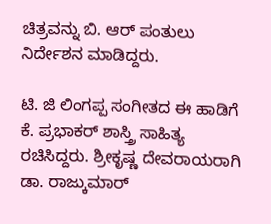ಚಿತ್ರವನ್ನು ಬಿ. ಆರ್ ಪಂತುಲು ನಿರ್ದೇಶನ ಮಾಡಿದ್ದರು.

ಟಿ. ಜಿ ಲಿಂಗಪ್ಪ ಸಂಗೀತದ ಈ ಹಾಡಿಗೆ ಕೆ. ಪ್ರಭಾಕರ್ ಶಾಸ್ತ್ರಿ ಸಾಹಿತ್ಯ ರಚಿಸಿದ್ದರು. ಶ್ರೀಕೃಷ್ಣ ದೇವರಾಯರಾಗಿ ಡಾ. ರಾಜ್ಕುಮಾರ್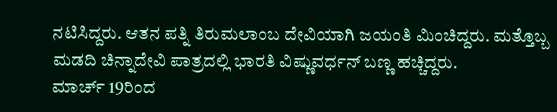ನಟಿಸಿದ್ದರು. ಆತನ ಪತ್ನಿ ತಿರುಮಲಾಂಬ ದೇವಿಯಾಗಿ ಜಯಂತಿ ಮಿಂಚಿದ್ದರು. ಮತ್ತೊಬ್ಬ ಮಡದಿ ಚಿನ್ನಾದೇವಿ ಪಾತ್ರದಲ್ಲಿ ಭಾರತಿ ವಿಷ್ಣುವರ್ಧನ್ ಬಣ್ಣ ಹಚ್ಚಿದ್ದರು.
ಮಾರ್ಚ್ 19ರಿಂದ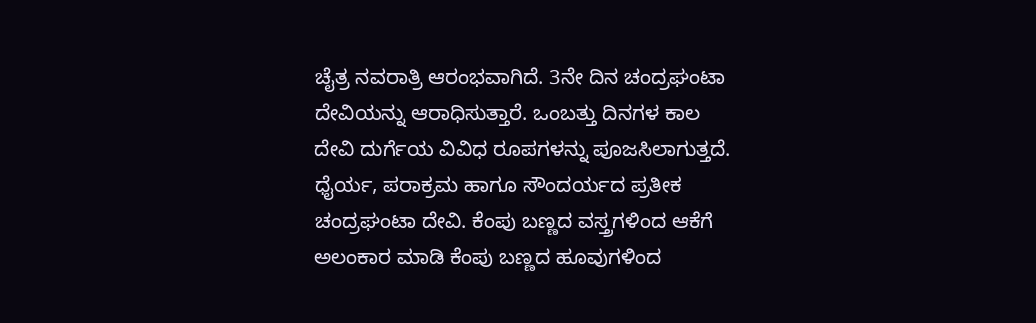ಚೈತ್ರ ನವರಾತ್ರಿ ಆರಂಭವಾಗಿದೆ. 3ನೇ ದಿನ ಚಂದ್ರಘಂಟಾ ದೇವಿಯನ್ನು ಆರಾಧಿಸುತ್ತಾರೆ. ಒಂಬತ್ತು ದಿನಗಳ ಕಾಲ ದೇವಿ ದುರ್ಗೆಯ ವಿವಿಧ ರೂಪಗಳನ್ನು ಪೂಜಸಿಲಾಗುತ್ತದೆ. ಧೈರ್ಯ, ಪರಾಕ್ರಮ ಹಾಗೂ ಸೌಂದರ್ಯದ ಪ್ರತೀಕ ಚಂದ್ರಘಂಟಾ ದೇವಿ. ಕೆಂಪು ಬಣ್ಣದ ವಸ್ತ್ರಗಳಿಂದ ಆಕೆಗೆ ಅಲಂಕಾರ ಮಾಡಿ ಕೆಂಪು ಬಣ್ಣದ ಹೂವುಗಳಿಂದ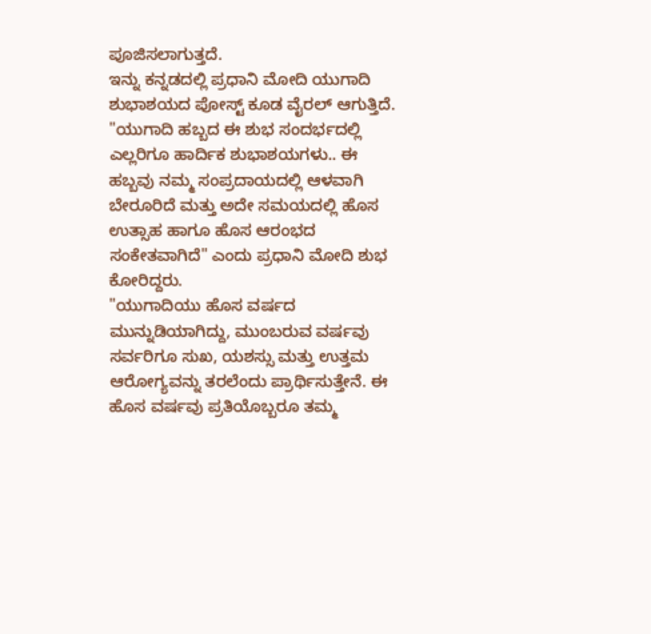ಪೂಜಿಸಲಾಗುತ್ತದೆ.
ಇನ್ನು ಕನ್ನಡದಲ್ಲಿ ಪ್ರಧಾನಿ ಮೋದಿ ಯುಗಾದಿ ಶುಭಾಶಯದ ಪೋಸ್ಟ್ ಕೂಡ ವೈರಲ್ ಆಗುತ್ತಿದೆ. "ಯುಗಾದಿ ಹಬ್ಬದ ಈ ಶುಭ ಸಂದರ್ಭದಲ್ಲಿ ಎಲ್ಲರಿಗೂ ಹಾರ್ದಿಕ ಶುಭಾಶಯಗಳು.. ಈ ಹಬ್ಬವು ನಮ್ಮ ಸಂಪ್ರದಾಯದಲ್ಲಿ ಆಳವಾಗಿ ಬೇರೂರಿದೆ ಮತ್ತು ಅದೇ ಸಮಯದಲ್ಲಿ ಹೊಸ ಉತ್ಸಾಹ ಹಾಗೂ ಹೊಸ ಆರಂಭದ ಸಂಕೇತವಾಗಿದೆ" ಎಂದು ಪ್ರಧಾನಿ ಮೋದಿ ಶುಭ ಕೋರಿದ್ದರು.
"ಯುಗಾದಿಯು ಹೊಸ ವರ್ಷದ ಮುನ್ನುಡಿಯಾಗಿದ್ದು, ಮುಂಬರುವ ವರ್ಷವು ಸರ್ವರಿಗೂ ಸುಖ, ಯಶಸ್ಸು ಮತ್ತು ಉತ್ತಮ ಆರೋಗ್ಯವನ್ನು ತರಲೆಂದು ಪ್ರಾರ್ಥಿಸುತ್ತೇನೆ. ಈ ಹೊಸ ವರ್ಷವು ಪ್ರತಿಯೊಬ್ಬರೂ ತಮ್ಮ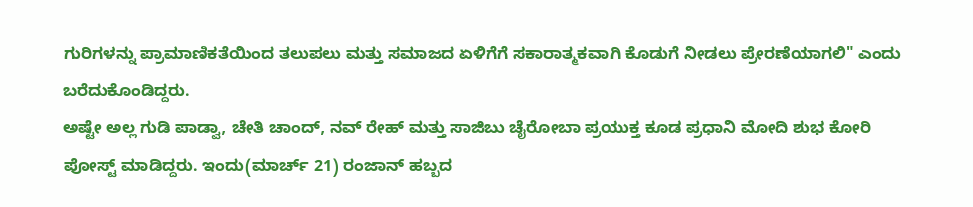ಗುರಿಗಳನ್ನು ಪ್ರಾಮಾಣಿಕತೆಯಿಂದ ತಲುಪಲು ಮತ್ತು ಸಮಾಜದ ಏಳಿಗೆಗೆ ಸಕಾರಾತ್ಮಕವಾಗಿ ಕೊಡುಗೆ ನೀಡಲು ಪ್ರೇರಣೆಯಾಗಲಿ" ಎಂದು ಬರೆದುಕೊಂಡಿದ್ದರು.
ಅಷ್ಟೇ ಅಲ್ಲ ಗುಡಿ ಪಾಡ್ವಾ, ಚೇತಿ ಚಾಂದ್, ನವ್ ರೇಹ್ ಮತ್ತು ಸಾಜಿಬು ಚೈರೋಬಾ ಪ್ರಯುಕ್ತ ಕೂಡ ಪ್ರಧಾನಿ ಮೋದಿ ಶುಭ ಕೋರಿ ಪೋಸ್ಟ್ ಮಾಡಿದ್ದರು. ಇಂದು(ಮಾರ್ಚ್ 21) ರಂಜಾನ್ ಹಬ್ಬದ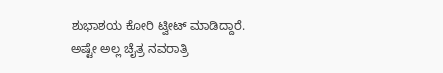ಶುಭಾಶಯ ಕೋರಿ ಟ್ವೀಟ್ ಮಾಡಿದ್ದಾರೆ. ಅಷ್ಟೇ ಅಲ್ಲ ಚೈತ್ರ ನವರಾತ್ರಿ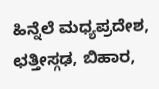ಹಿನ್ನೆಲೆ ಮಧ್ಯಪ್ರದೇಶ, ಛತ್ತೀಸ್ಗಢ, ಬಿಹಾರ,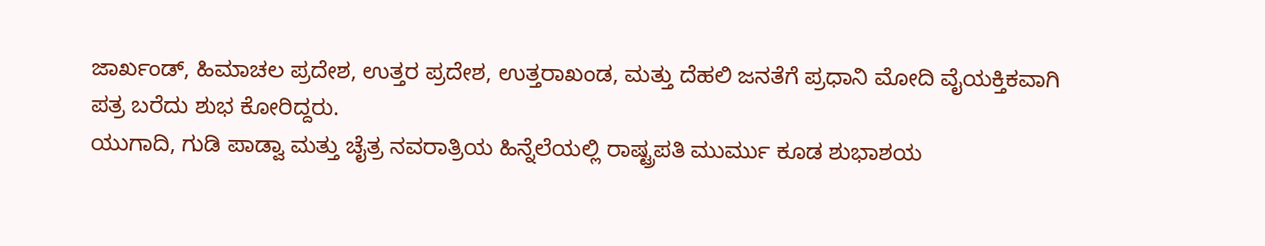ಜಾರ್ಖಂಡ್, ಹಿಮಾಚಲ ಪ್ರದೇಶ, ಉತ್ತರ ಪ್ರದೇಶ, ಉತ್ತರಾಖಂಡ, ಮತ್ತು ದೆಹಲಿ ಜನತೆಗೆ ಪ್ರಧಾನಿ ಮೋದಿ ವೈಯಕ್ತಿಕವಾಗಿ ಪತ್ರ ಬರೆದು ಶುಭ ಕೋರಿದ್ದರು.
ಯುಗಾದಿ, ಗುಡಿ ಪಾಡ್ವಾ ಮತ್ತು ಚೈತ್ರ ನವರಾತ್ರಿಯ ಹಿನ್ನೆಲೆಯಲ್ಲಿ ರಾಷ್ಟ್ರಪತಿ ಮುರ್ಮು ಕೂಡ ಶುಭಾಶಯ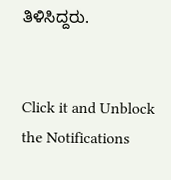ತಿಳಿಸಿದ್ದರು.


Click it and Unblock the Notifications